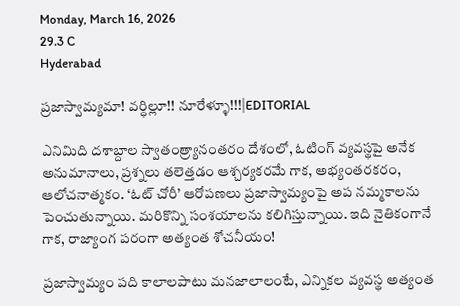Monday, March 16, 2026
29.3 C
Hyderabad

ప్రజాస్వామ్యమా! వర్ధిల్లూ!! నూరేళ్ళూ!!!|EDITORIAL

ఎనిమిది దశాబ్దాల స్వాతంత్ర్యానంతరం దేశంలో, ఓటింగ్ వ్యవస్థపై అనేక అనుమానాలు, ప్రశ్నలు తలెత్తడం ఆశ్చర్యకరమే గాక, అభ్యంతరకరం, ఆలోచనాత్మకం. ‘ఓట్ చోరీ’ ఆరోపణలు ప్రజాస్వామ్యంపై అప నమ్మకాలను పెంచుతున్నాయి. మరికొన్ని సంశయాలను కలిగిస్తున్నాయి. ఇది నైతికంగానే గాక, రాజ్యాంగ పరంగా అత్యంత శోచనీయం!

ప్రజాస్వామ్యం పది కాలాలపాటు మనజాలాలంటే, ఎన్నికల వ్యవస్థ అత్యంత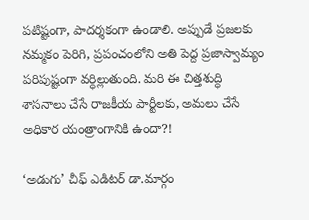పటిష్టంగా, పాదర్శకంగా ఉండాలి. అప్పుడే ప్రజలకు నమ్మకం పెరిగి, ప్రపంచంలోని అతి పెద్ద ప్రజాస్వామ్యం పరిపుష్టంగా వర్ధిల్లుతుంది. మరి ఈ చిత్తశుద్ధి శాసనాలు చేసే రాజకీయ పార్టీలకు, అమలు చేసే అధికార యంత్రాంగానికి ఉందా?!

‘అడుగు’ చీఫ్ ఎడిటర్ డా.మార్గం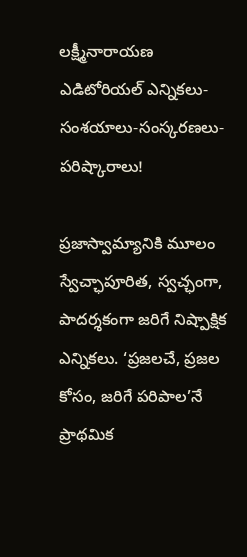లక్ష్మీనారాయణ ఎడిటోరియల్ ఎన్నికలు-సంశయాలు-సంస్కరణలు-పరిష్కారాలు!

ప్రజాస్వామ్యానికి మూలం స్వేచ్ఛాపూరిత, స్వచ్ఛంగా, పాదర్శకంగా జరిగే నిష్పాక్షిక ఎన్నికలు. ‘ప్రజలచే, ప్రజల కోసం, జరిగే పరిపాల’నే ప్రాథమిక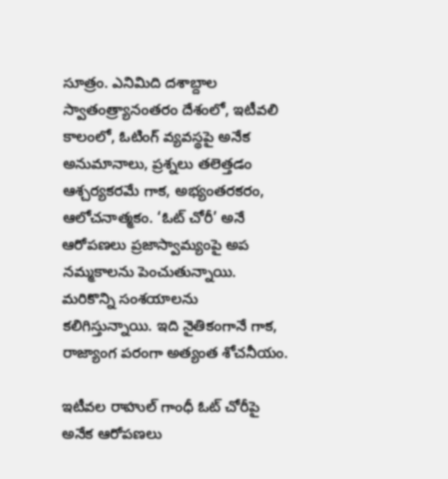సూత్రం. ఎనిమిది దశాబ్దాల స్వాతంత్ర్యానంతరం దేశంలో, ఇటీవలి కాలంలో, ఓటింగ్ వ్యవస్థపై అనేక అనుమానాలు, ప్రశ్నలు తలెత్తడం ఆశ్చర్యకరమే గాక, అభ్యంతరకరం, ఆలోచనాత్మకం. ‘ఓట్ చోరీ’ అనే ఆరోపణలు ప్రజాస్వామ్యంపై అప నమ్మకాలను పెంచుతున్నాయి. మరికొన్ని సంశయాలను కలిగిస్తున్నాయి. ఇది నైతికంగానే గాక, రాజ్యాంగ పరంగా అత్యంత శోచనీయం.

ఇటీవల రాహుల్ గాంధీ ఓట్ చోరీపై అనేక ఆరోపణలు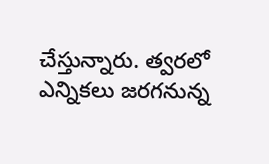చేస్తున్నారు. త్వరలో ఎన్నికలు జరగనున్న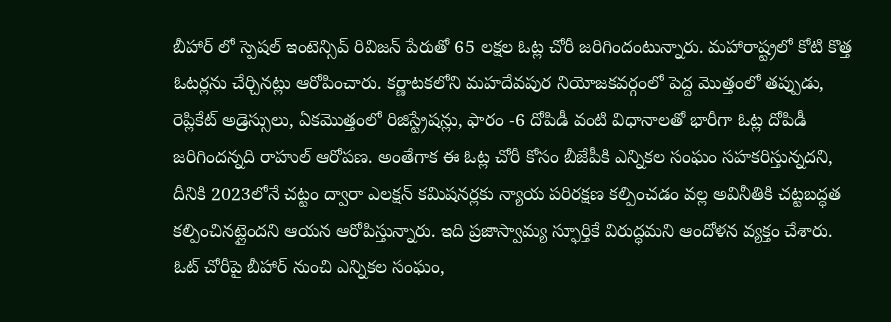బీహార్ లో స్పెషల్ ఇంటెన్సివ్ రివిజన్ పేరుతో 65 లక్షల ఓట్ల చోరీ జరిగిందంటున్నారు. మహారాష్ట్రలో కోటి కొత్త ఓటర్లను చేర్చినట్లు ఆరోపించారు. కర్ణాటకలోని మహదేవపుర నియోజకవర్గంలో పెద్ద మొత్తంలో తప్పుడు, రెప్లికేట్ అడ్రెస్సులు, ఏకమొత్తంలో రిజిస్ట్రేషన్లు, ఫారం -6 దోపిడీ వంటి విధానాలతో భారీగా ఓట్ల దోపిడీ జరిగిందన్నది రాహుల్ ఆరోపణ. అంతేగాక ఈ ఓట్ల చోరీ కోసం బీజేపీకి ఎన్నికల సంఘం సహకరిస్తున్నదని, దీనికి 2023లోనే చట్టం ద్వారా ఎలక్షన్ కమిషనర్లకు న్యాయ పరిరక్షణ కల్పించడం వల్ల అవినీతికి చట్టబద్ధత కల్పించినట్లైందని ఆయన ఆరోపిస్తున్నారు. ఇది ప్రజాస్వామ్య స్ఫూర్తికే విరుద్ధమని ఆందోళన వ్యక్తం చేశారు. ఓట్ చోరీపై బీహార్ నుంచి ఎన్నికల సంఘం,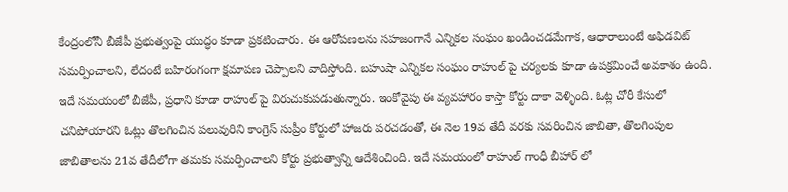కేంద్రంలోనీ బీజేపీ ప్రభుత్వంపై యుద్ధం కూడా ప్రకటించారు. ఈ ఆరోపణలను సహజంగానే ఎన్నికల సంఘం ఖండించడమేగాక, ఆధారాలుంటే అఫిడవిట్ సమర్పించాలని, లేదంటే బహిరంగంగా క్షమాపణ చెప్పాలని వాదిస్తోంది. బహుషా ఎన్నికల సంఘం రాహుల్ పై చర్యలకు కూడా ఉపక్రమించే అవకాశం ఉంది. ఇదే సమయంలో బీజేపీ, ప్రధాని కూడా రాహుల్ పై విరుచుకుపడుతున్నారు. ఇంకోవైపు ఈ వ్యవహారం కాస్తా కోర్టు దాకా వెళ్ళింది. ఓట్ల చోరీ కేసులో చనిపోయారని ఓట్లు తొలగించిన పలువురిని కాంగ్రెస్ సుప్రీం కోర్టులో హాజరు పరచడంతో, ఈ నెల 19వ తేదీ వరకు సవరించిన జాబితా, తొలగింపుల జాబితాలను 21వ తేదీలోగా తమకు సమర్పించాలని కోర్టు ప్రభుత్వాన్ని ఆదేశించింది. ఇదే సమయంలో రాహుల్ గాంధీ బీహార్ లో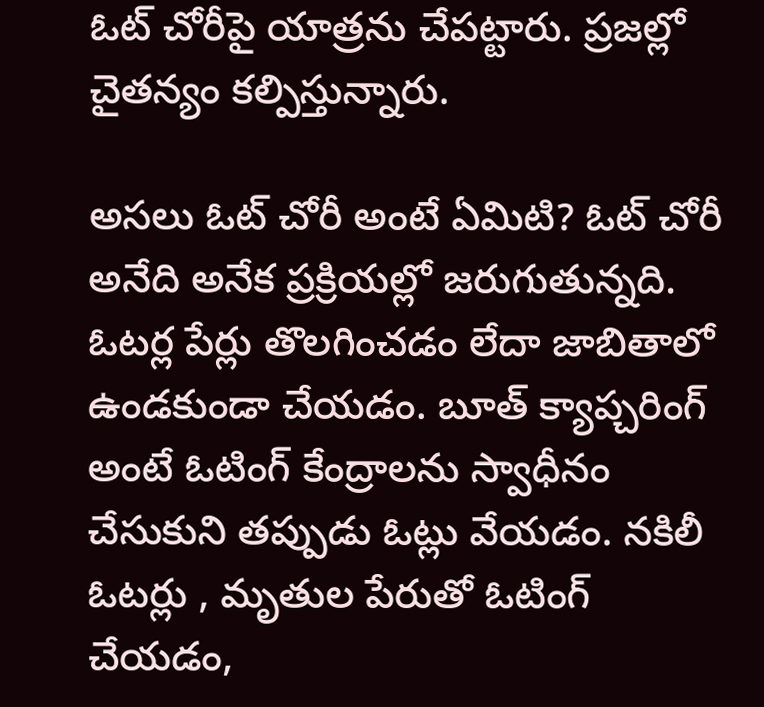ఓట్ చోరీపై యాత్రను చేపట్టారు. ప్రజల్లో చైతన్యం కల్పిస్తున్నారు.

అసలు ఓట్ చోరీ అంటే ఏమిటి? ఓట్ చోరీ అనేది అనేక ప్రక్రియల్లో జరుగుతున్నది. ఓటర్ల పేర్లు తొలగించడం లేదా జాబితాలో ఉండకుండా చేయడం. బూత్ క్యాప్చరింగ్ అంటే ఓటింగ్ కేంద్రాలను స్వాధీనం చేసుకుని తప్పుడు ఓట్లు వేయడం. నకిలీ ఓటర్లు , మృతుల పేరుతో ఓటింగ్ చేయడం,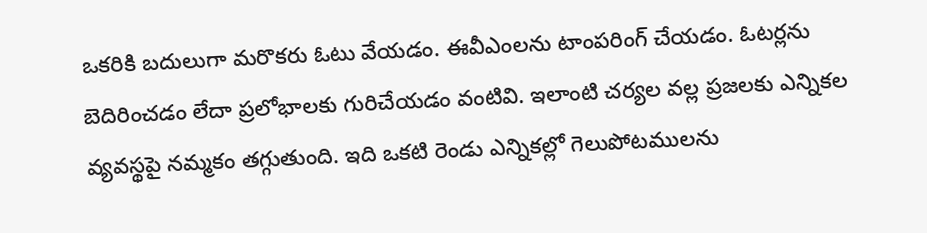ఒకరికి బదులుగా మరొకరు ఓటు వేయడం. ఈవీఎంలను టాంపరింగ్ చేయడం. ఓటర్లను బెదిరించడం లేదా ప్రలోభాలకు గురిచేయడం వంటివి. ఇలాంటి చర్యల వల్ల ప్రజలకు ఎన్నికల వ్యవస్థపై నమ్మకం తగ్గుతుంది. ఇది ఒకటి రెండు ఎన్నికల్లో గెలుపోటములను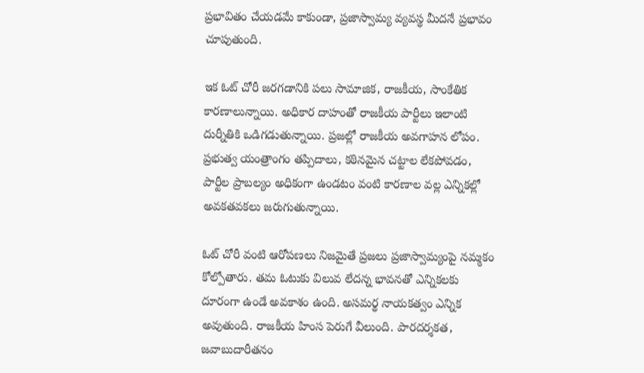ప్రభావితం చేయడమే కాకుండా, ప్రజాస్వామ్య వ్యవస్థ మీదనే ప్రభావం చూపుతుంది.

ఇక ఓట్ చోరీ జరగడానికి పలు సామాజిక, రాజకీయ, సాంకేతిక కారణాలున్నాయి. అధికార దాహంతో రాజకీయ పార్టీలు ఇలాంటి దుర్నీతికి ఒడిగడుతున్నాయి. ప్రజల్లో రాజకీయ అవగాహన లోపం. ప్రభుత్వ యంత్రాంగం తప్పిదాలు, కఠినమైన చట్టాల లేకపోవడం, పార్టీల ప్రాబల్యం అధికంగా ఉండటం వంటి కారణాల వల్ల ఎన్నికల్లో అవకతవకలు జరుగుతున్నాయి.

ఓట్ చోరీ వంటి ఆరోపణలు నిజమైతే ప్రజలు ప్రజాస్వామ్యంపై నమ్మకం కోల్పోతారు. తమ ఓటుకు విలువ లేదన్న భావనతో ఎన్నికలకు దూరంగా ఉండే అవకాశం ఉంది. అసమర్థ నాయకత్వం ఎన్నిక అవుతుంది. రాజకీయ హింస పెరుగే వీలుంది. పారదర్శకత, జవాబుదారీతనం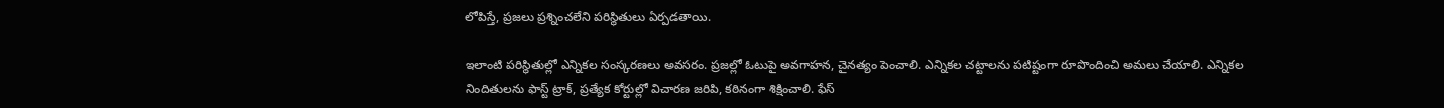లోపిస్తే, ప్రజలు ప్రశ్నించలేని పరిస్థితులు ఏర్పడతాయి.

ఇలాంటి పరిస్థితుల్లో ఎన్నికల సంస్కరణలు అవసరం. ప్రజల్లో ఓటుపై అవగాహన, చైనత్యం పెంచాలి. ఎన్నికల చట్టాలను పటిష్టంగా రూపొందించి అమలు చేయాలి. ఎన్నికల నిందితులను ఫాస్ట్ ట్రాక్, ప్రత్యేక కోర్టుల్లో విచారణ జరిపి, కఠినంగా శిక్షించాలి. ఫేస్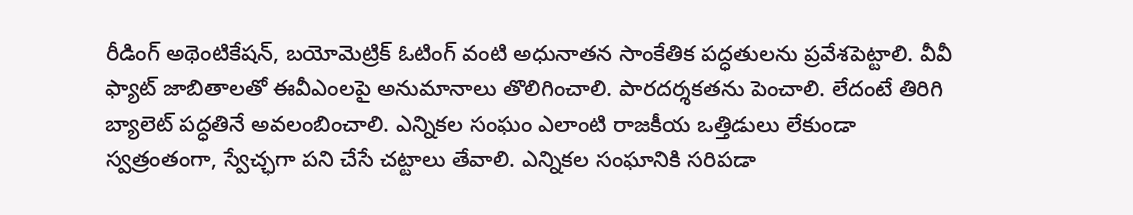రీడింగ్ అథెంటికేషన్, బయోమెట్రిక్ ఓటింగ్ వంటి అధునాతన సాంకేతిక పద్ధతులను ప్రవేశపెట్టాలి. వీవీ ఫ్యాట్ జాబితాలతో ఈవీఎంలపై అనుమానాలు తొలిగించాలి. పారదర్శకతను పెంచాలి. లేదంటే తిరిగి బ్యాలెట్ పద్ధతినే అవలంబించాలి. ఎన్నికల సంఘం ఎలాంటి రాజకీయ ఒత్తిడులు లేకుండా స్వత్రంతంగా, స్వేచ్ఛగా పని చేసే చట్టాలు తేవాలి. ఎన్నికల సంఘానికి సరిపడా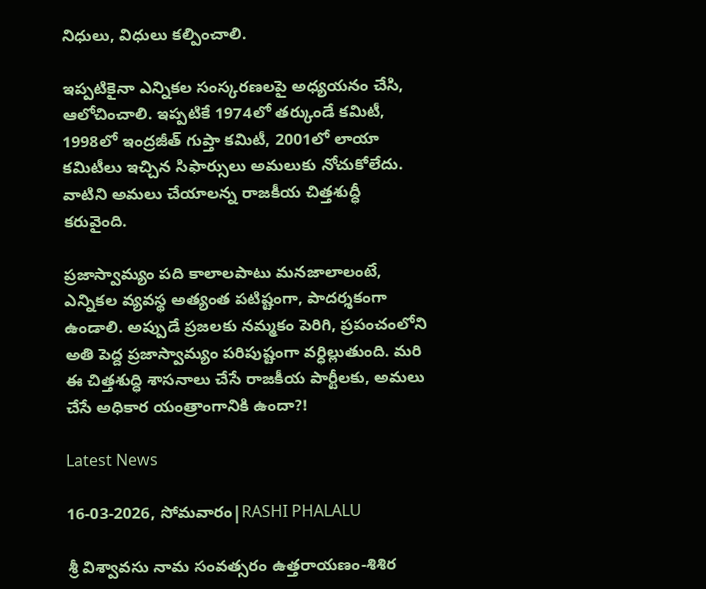నిధులు, విధులు కల్పించాలి.

ఇప్పటికైనా ఎన్నికల సంస్కరణలపై అధ్యయనం చేసి, ఆలోచించాలి. ఇప్పటికే 1974లో తర్కుండే కమిటీ, 1998లో ఇంద్రజీత్ గుప్తా కమిటీ, 2001లో లాయా కమిటీలు ఇచ్చిన సిఫార్సులు అమలుకు నోచుకోలేదు. వాటిని అమలు చేయాలన్న రాజకీయ చిత్తశుద్ధీ కరువైంది.

ప్రజాస్వామ్యం పది కాలాలపాటు మనజాలాలంటే, ఎన్నికల వ్యవస్థ అత్యంత పటిష్టంగా, పాదర్శకంగా ఉండాలి. అప్పుడే ప్రజలకు నమ్మకం పెరిగి, ప్రపంచంలోని అతి పెద్ద ప్రజాస్వామ్యం పరిపుష్టంగా వర్ధిల్లుతుంది. మరి ఈ చిత్తశుద్ధి శాసనాలు చేసే రాజకీయ పార్టీలకు, అమలు చేసే అధికార యంత్రాంగానికి ఉందా?!

Latest News

16-03-2026, సోమవారం|RASHI PHALALU

శ్రీ విశ్వావసు నామ సంవత్సరం ఉత్తరాయణం-శిశిర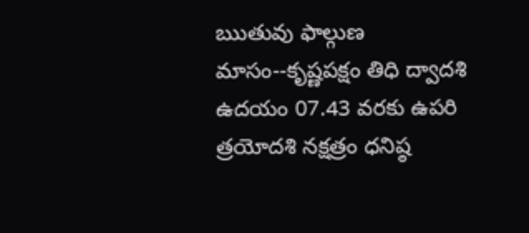ఋతువు ఫాల్గుణ మాసం--కృష్ణపక్షం తిధి ద్వాదశి ఉదయం 07.43 వరకు ఉపరి త్రయోదశి నక్షత్రం ధనిష్ఠ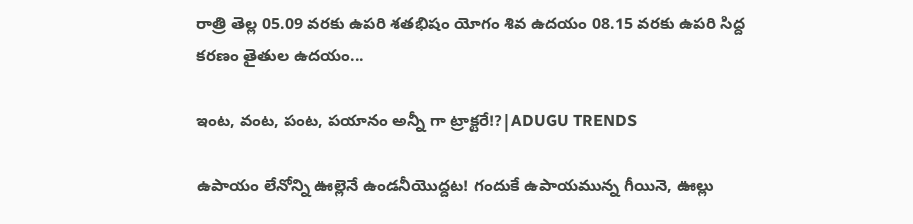రాత్రి తెల్ల 05.09 వరకు ఉపరి శతభిషం యోగం శివ ఉదయం 08.15 వరకు ఉపరి సిద్ద కరణం తైతుల ఉదయం...

ఇంట, వంట, పంట, పయానం అన్నీ గా ట్రాక్టరే!?|ADUGU TRENDS

ఉపాయం లేనోన్ని ఊల్లెనే ఉండనీయొద్దట! గందుకే ఉపాయమున్న గీయినె, ఊల్లు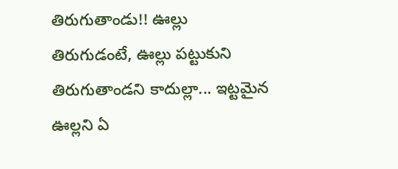తిరుగుతాండు!! ఊల్లు తిరుగుడంటే, ఊల్లు పట్టుకుని తిరుగుతాండని కాదుల్లా... ఇట్టమైన ఊల్లని ఏ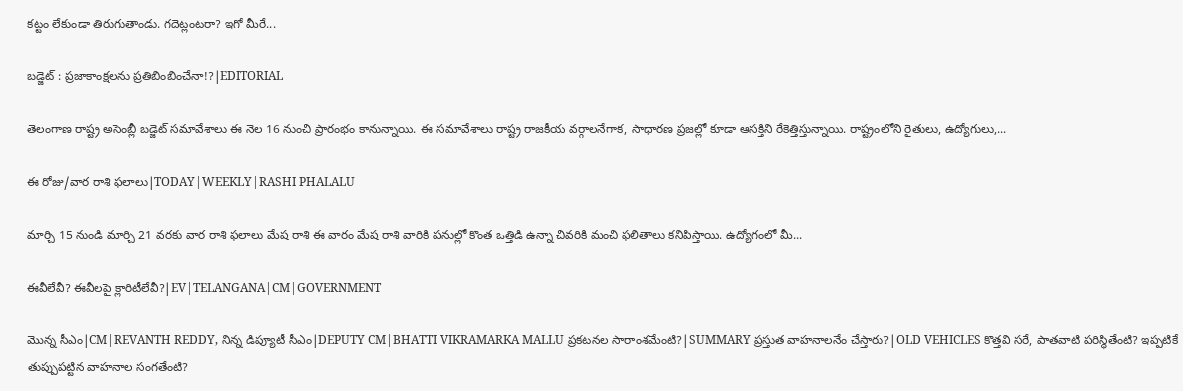కట్టం లేకుండా తిరుగుతాండు. గదెట్లంటరా? ఇగో మీరే...

బడ్జెట్ : ప్రజాకాంక్షలను ప్రతిబింబించేనా!?|EDITORIAL

తెలంగాణ రాష్ట్ర అసెంబ్లీ బడ్జెట్ సమావేశాలు ఈ నెల 16 నుంచి ప్రారంభం కానున్నాయి. ఈ సమావేశాలు రాష్ట్ర రాజకీయ వర్గాలనేగాక, సాధారణ ప్రజల్లో కూడా ఆసక్తిని రేకెత్తిస్తున్నాయి. రాష్ట్రంలోని రైతులు, ఉద్యోగులు,...

ఈ రోజు/వార రాశి ఫలాలు|TODAY|WEEKLY|RASHI PHALALU

మార్చి 15 నుండి మార్చి 21 వరకు వార రాశి ఫలాలు మేష రాశి ఈ వారం మేష రాశి వారికి పనుల్లో కొంత ఒత్తిడి ఉన్నా చివరికి మంచి ఫలితాలు కనిపిస్తాయి. ఉద్యోగంలో మీ...

ఈవీలేవీ? ఈవీలపై క్లారిటీలేవీ?|EV|TELANGANA|CM|GOVERNMENT

మొన్న సీఎం|CM|REVANTH REDDY, నిన్న డిప్యూటీ సీఎం|DEPUTY CM|BHATTI VIKRAMARKA MALLU ప్రకటనల సారాంశమేంటి?|SUMMARY ప్రస్తుత వాహనాలనేం చేస్తారు?|OLD VEHICLES కొత్తవి సరే, పాతవాటి పరిస్థితేంటి? ఇప్పటికే తుప్పుపట్టిన వాహనాల సంగతేంటి?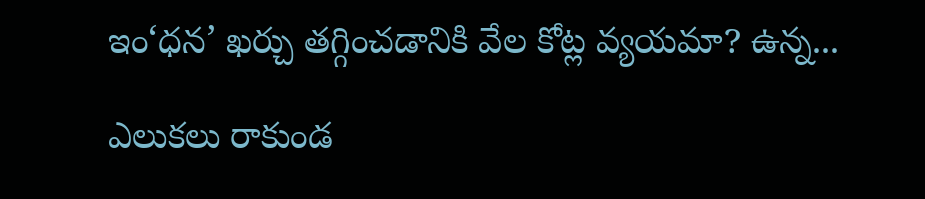ఇం‘ధన’ ఖర్చు తగ్గించడానికి వేల కోట్ల వ్యయమా? ఉన్న...

ఎలుకలు రాకుండ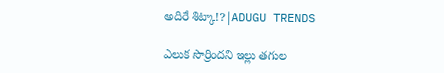అదిరే శిట్కా!?|ADUGU TRENDS

ఎలుక సొర్రిందని ఇల్లు తగుల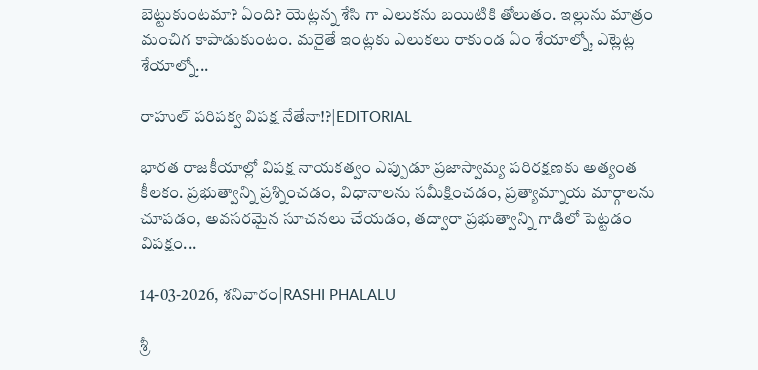బెట్టుకుంటమా? ఏంది? యెట్లన్న శేసి గా ఎలుకను బయిటికి తోలుతం. ఇల్లును మాత్రం మంచిగ కాపాడుకుంటం. మరైతే ఇంట్లకు ఎలుకలు రాకుండ ఏం శేయాల్నో, ఎట్లెట్ల శేయాల్నో...

రాహుల్ పరిపక్వ విపక్ష నేతేనా!?|EDITORIAL

భారత రాజకీయాల్లో విపక్ష నాయకత్వం ఎప్పుడూ ప్రజాస్వామ్య పరిరక్షణకు అత్యంత కీలకం. ప్రభుత్వాన్ని ప్రశ్నించడం, విధానాలను సమీక్షించడం, ప్రత్యామ్నాయ మార్గాలను చూపడం, అవసరమైన సూచనలు చేయడం, తద్వారా ప్రభుత్వాన్ని గాడిలో పెట్టడం విపక్షం...

14-03-2026, శనివారం|RASHI PHALALU

శ్రీ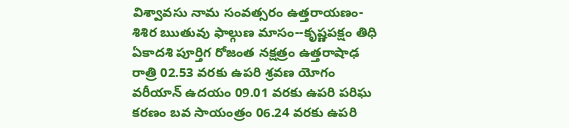విశ్వావసు నామ సంవత్సరం ఉత్తరాయణం-శిశిర ఋతువు ఫాల్గుణ మాసం--కృష్ణపక్షం తిధి ఏకాదశి పూర్తిగ రోజంత నక్షత్రం ఉత్తరాషాఢ రాత్రి 02.53 వరకు ఉపరి శ్రవణ యోగం వరీయాన్ ఉదయం 09.01 వరకు ఉపరి పరిఘ కరణం బవ సాయంత్రం 06.24 వరకు ఉపరి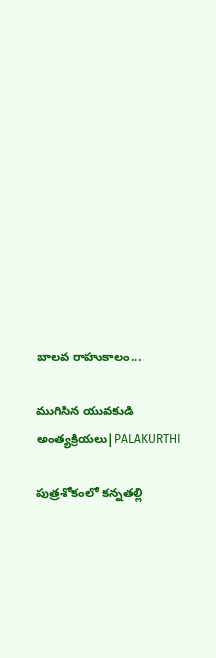బాలవ రాహుకాలం...

ముగిసిన యువకుడి అంత్యక్రియలు|PALAKURTHI

పుత్రశోకంలో కన్నతల్లి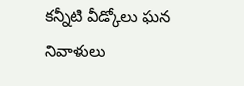కన్నీటి వీడ్కోలు ఘన నివాళులు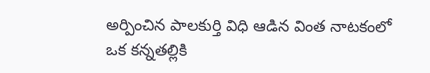అర్పించిన పాలకుర్తి విధి ఆడిన వింత నాటకంలో ఒక కన్నతల్లికి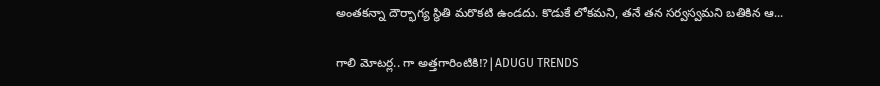అంతకన్నా దౌర్భాగ్య స్థితి మరొకటి ఉండదు. కొడుకే లోకమని, తనే తన సర్వస్వమని బతికిన ఆ...

గాలి మోటర్ల.. గా అత్తగారింటికి!?|ADUGU TRENDS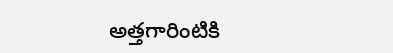అత్తగారింటికి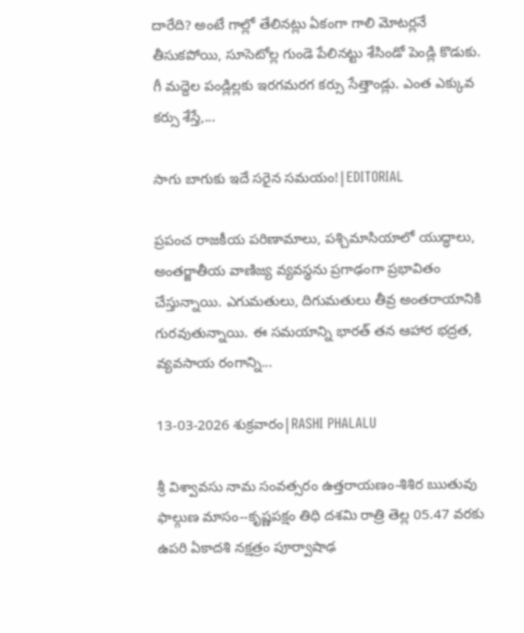దారేది? అంటే గాల్లో తేలినట్లు ఏకంగా గాలి మోటర్లనే తీసుకపోయి, సూసెటోల్ల గుండె పేలినట్టు శేసిండో పెండ్లి కొడుకు. గీ మద్దెల పండ్లిల్లకు ఇరగమరగ కర్సు సేత్తాండ్లు. ఎంత ఎక్కువ కర్సు శేస్తే,...

సాగు బాగుకు ఇదే సరైన సమయం!|EDITORIAL

ప్రపంచ రాజకీయ పరిణామాలు, పశ్చిమాసియాలో యుద్ధాలు, అంతర్జాతీయ వాణిజ్య వ్యవస్థను ప్రగాఢంగా ప్రభావితం చేస్తున్నాయి. ఎగుమతులు, దిగుమతులు తీవ్ర అంతరాయానికి గురవుతున్నాయి. ఈ సమయాన్ని భారత్ తన ఆహార భద్రత, వ్యవసాయ రంగాన్ని...

13-03-2026 శుక్రవారం|RASHI PHALALU

శ్రీ విశ్వావసు నామ సంవత్సరం ఉత్తరాయణం-శిశిర ఋతువు ఫాల్గుణ మాసం--కృష్ణపక్షం తిధి దశమి రాత్రి తెల్ల 05.47 వరకు ఉపరి ఏకాదశి నక్షత్రం పూర్వాషాఢ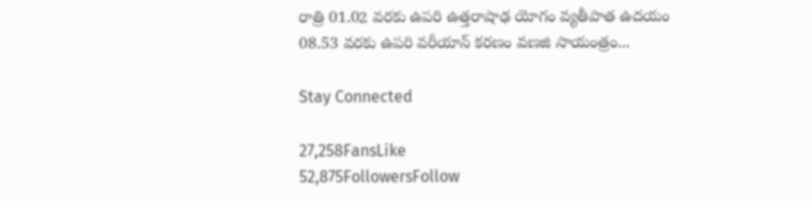రాత్రి 01.02 వరకు ఉపరి ఉత్తరాషాఢ యోగం వ్యతీపాత ఉదయం 08.53 వరకు ఉపరి వరీయాన్ కరణం వణజి సాయంత్రం...

Stay Connected

27,258FansLike
52,875FollowersFollow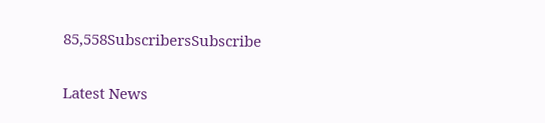85,558SubscribersSubscribe

Latest News